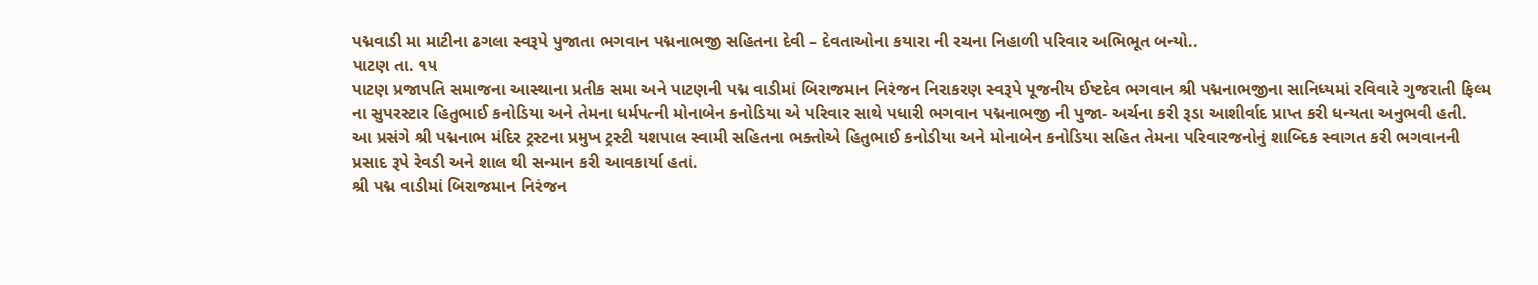પદ્મવાડી મા માટીના ઢગલા સ્વરૂપે પુજાતા ભગવાન પદ્મનાભજી સહિતના દેવી – દેવતાઓના કયારા ની રચના નિહાળી પરિવાર અભિભૂત બન્યો..
પાટણ તા. ૧૫
પાટણ પ્રજાપતિ સમાજના આસ્થાના પ્રતીક સમા અને પાટણની પદ્મ વાડીમાં બિરાજમાન નિરંજન નિરાકરણ સ્વરૂપે પૂજનીય ઈષ્ટદેવ ભગવાન શ્રી પદ્મનાભજીના સાનિધ્યમાં રવિવારે ગુજરાતી ફિલ્મ ના સુપરસ્ટાર હિતુભાઈ કનોડિયા અને તેમના ધર્મપત્ની મોનાબેન કનોડિયા એ પરિવાર સાથે પધારી ભગવાન પદ્મનાભજી ની પુજા- અર્ચના કરી રૂડા આશીર્વાદ પ્રાપ્ત કરી ધન્યતા અનુભવી હતી.
આ પ્રસંગે શ્રી પદ્મનાભ મંદિર ટ્રસ્ટના પ્રમુખ ટ્રસ્ટી યશપાલ સ્વામી સહિતના ભક્તોએ હિતુભાઈ કનોડીયા અને મોનાબેન કનોડિયા સહિત તેમના પરિવારજનોનું શાબ્દિક સ્વાગત કરી ભગવાનની પ્રસાદ રૂપે રેવડી અને શાલ થી સન્માન કરી આવકાર્યા હતાં.
શ્રી પદ્મ વાડીમાં બિરાજમાન નિરંજન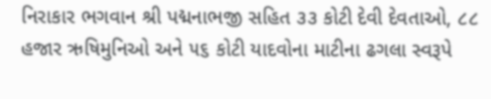નિરાકાર ભગવાન શ્રી પદ્મનાભજી સહિત ૩૩ કોટી દેવી દેવતાઓ, ૮૮ હજાર ઋષિમુનિઓ અને ૫૬ કોટી યાદવોના માટીના ઢગલા સ્વરૂપે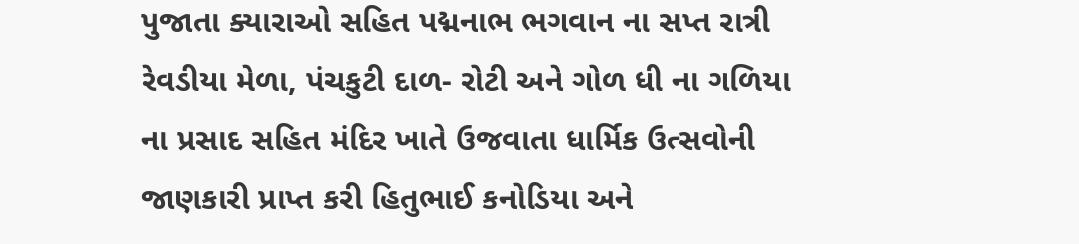પુજાતા ક્યારાઓ સહિત પદ્મનાભ ભગવાન ના સપ્ત રાત્રી રેવડીયા મેળા, પંચકુટી દાળ- રોટી અને ગોળ ધી ના ગળિયા ના પ્રસાદ સહિત મંદિર ખાતે ઉજવાતા ધાર્મિક ઉત્સવોની જાણકારી પ્રાપ્ત કરી હિતુભાઈ કનોડિયા અને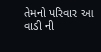તેમનો પરિવાર આ વાડી ની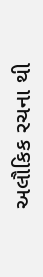અલૌકિક રચના થી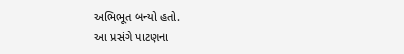અભિભૂત બન્યો હતો.
આ પ્રસંગે પાટણના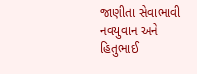જાણીતા સેવાભાવી નવયુવાન અને હિતુભાઈ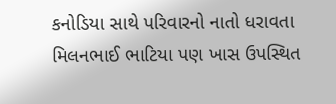કનોડિયા સાથે પરિવારનો નાતો ધરાવતા મિલનભાઈ ભાટિયા પણ ખાસ ઉપસ્થિત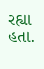રહ્યા હતા.